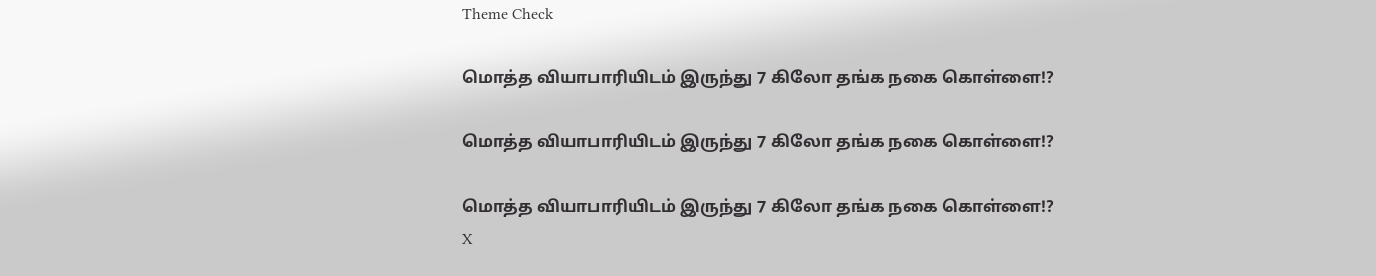Theme Check

மொத்த வியாபாரியிடம் இருந்து 7 கிலோ தங்க நகை கொள்ளை!?

மொத்த வியாபாரியிடம் இருந்து 7 கிலோ தங்க நகை கொள்ளை!?

மொத்த வியாபாரியிடம் இருந்து 7 கிலோ தங்க நகை கொள்ளை!?
X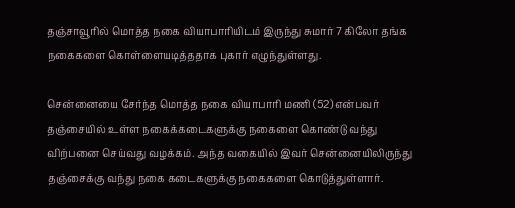தஞ்சாவூரில் மொத்த நகை வியாபாரியிடம் இருந்து சுமார் 7 கிலோ தங்க நகைகளை கொள்ளையடித்ததாக புகார் எழுந்துள்ளது.

சென்னையை சேர்ந்த மொத்த நகை வியாபாரி மணி (52) என்பவர் தஞ்சையில் உள்ள நகைக்கடைகளுக்கு நகைளை கொண்டு வந்து விற்பனை செய்வது வழக்கம். அந்த வகையில் இவர் சென்னையிலிருந்து தஞ்சைக்கு வந்து நகை கடைகளுக்கு நகைகளை கொடுத்துள்ளார்.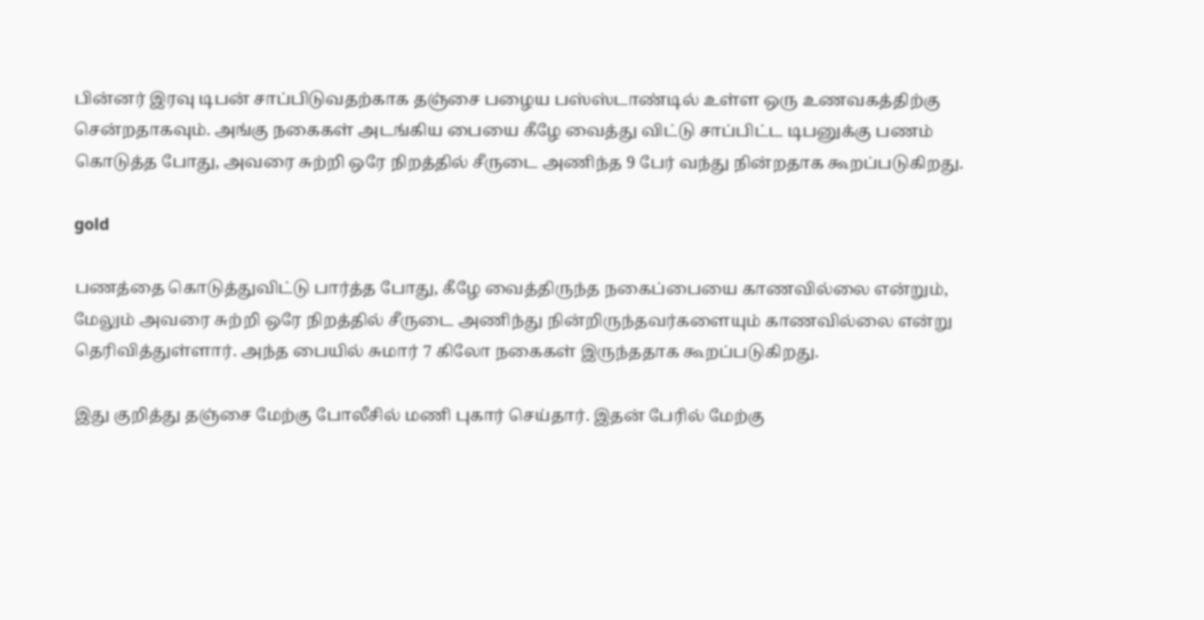பின்னர் இரவு டிபன் சாப்பிடுவதற்காக தஞ்சை பழைய பஸ்ஸ்டாண்டில் உள்ள ஒரு உணவகத்திற்கு சென்றதாகவும். அங்கு நகைகள் அடங்கிய பையை கீழே வைத்து விட்டு சாப்பிட்ட டிபனுக்கு பணம் கொடுத்த போது, அவரை சுற்றி ஒரே நிறத்தில் சீருடை அணிந்த 9 பேர் வந்து நின்றதாக கூறப்படுகிறது.

gold

பணத்தை கொடுத்துவிட்டு பார்த்த போது, கீழே வைத்திருந்த நகைப்பையை காணவில்லை என்றும், மேலும் அவரை சுற்றி ஒரே நிறத்தில் சீருடை அணிந்து நின்றிருந்தவர்களையும் காணவில்லை என்று தெரிவித்துள்ளார். அந்த பையில் சுமார் 7 கிலோ நகைகள் இருந்ததாக கூறப்படுகிறது.

இது குறித்து தஞ்சை மேற்கு போலீசில் மணி புகார் செய்தார். இதன் பேரில் மேற்கு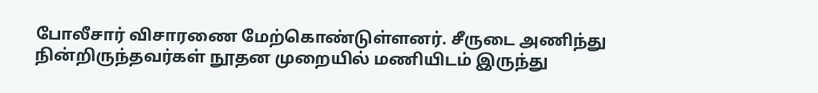போலீசார் விசாரணை மேற்கொண்டுள்ளனர். சீருடை அணிந்து நின்றிருந்தவர்கள் நூதன முறையில் மணியிடம் இருந்து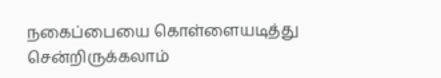நகைப்பையை கொள்ளையடித்து சென்றிருக்கலாம்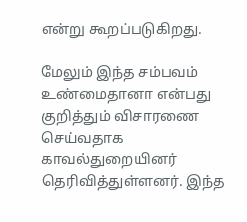என்று கூறப்படுகிறது.

மேலும் இந்த சம்பவம் உண்மைதானா என்பது குறித்தும் விசாரணை செய்வதாக காவல்துறையினர் தெரிவித்துள்ளனர். இந்த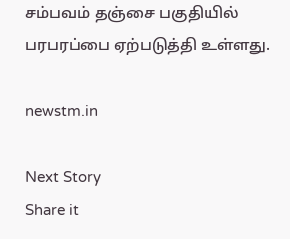சம்பவம் தஞ்சை பகுதியில் பரபரப்பை ஏற்படுத்தி உள்ளது.

newstm.in

Next Story
Share it